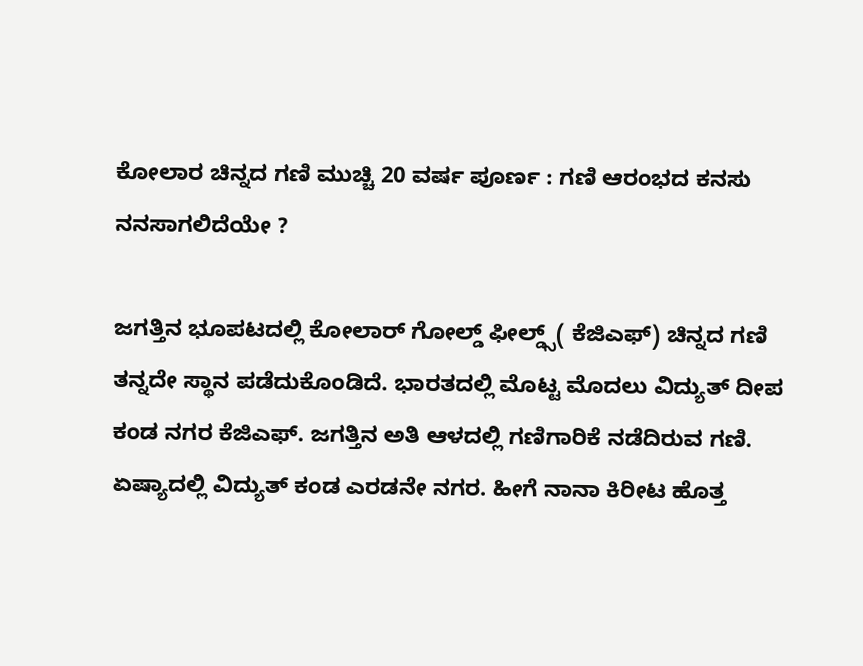ಕೋಲಾರ ಚಿನ್ನದ ಗಣಿ ಮುಚ್ಚಿ 20 ವರ್ಷ ಪೂರ್ಣ : ಗಣಿ ಆರಂಭದ ಕನಸು ನನಸಾಗಲಿದೆಯೇ ?

ಜಗತ್ತಿನ ಭೂಪಟದಲ್ಲಿ ಕೋಲಾರ್ ಗೋಲ್ಡ್ ಫೀಲ್ಡ್ಸ್( ಕೆಜಿಎಫ್) ಚಿನ್ನದ ಗಣಿ ತನ್ನದೇ ಸ್ಥಾನ ಪಡೆದುಕೊಂಡಿದೆ. ಭಾರತದಲ್ಲಿ ಮೊಟ್ಟ ಮೊದಲು ವಿದ್ಯುತ್ ದೀಪ ಕಂಡ ನಗರ ಕೆಜಿಎಫ್. ಜಗತ್ತಿನ ಅತಿ ಆಳದಲ್ಲಿ ಗಣಿಗಾರಿಕೆ ನಡೆದಿರುವ ಗಣಿ. ಏಷ್ಯಾದಲ್ಲಿ ವಿದ್ಯುತ್ ಕಂಡ ಎರಡನೇ ನಗರ. ಹೀಗೆ ನಾನಾ ಕಿರೀಟ ಹೊತ್ತ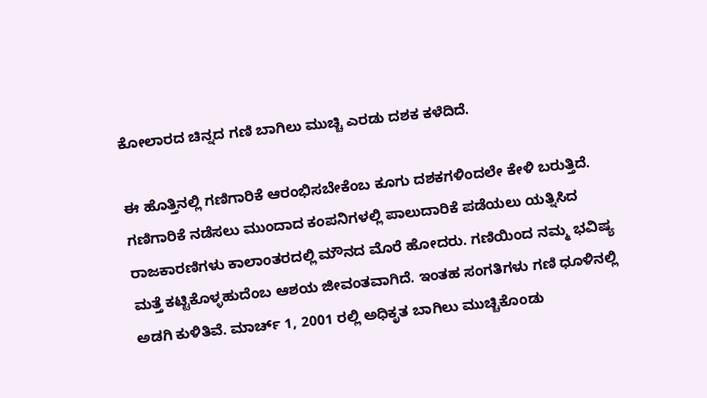ಕೋಲಾರದ ಚಿನ್ನದ ಗಣಿ ಬಾಗಿಲು ಮುಚ್ಚಿ ಎರಡು ದಶಕ ಕಳೆದಿದೆ.

ಈ ಹೊತ್ತಿನಲ್ಲಿ ಗಣಿಗಾರಿಕೆ ಆರಂಭಿಸಬೇಕೆಂಬ ಕೂಗು ದಶಕಗಳಿಂದಲೇ ಕೇಳಿ ಬರುತ್ತಿದೆ. ಗಣಿಗಾರಿಕೆ ನಡೆಸಲು ಮುಂದಾದ ಕಂಪನಿಗಳಲ್ಲಿ ಪಾಲುದಾರಿಕೆ ಪಡೆಯಲು ಯತ್ನಿಸಿದ ರಾಜಕಾರಣಿಗಳು ಕಾಲಾಂತರದಲ್ಲಿ ಮೌನದ ಮೊರೆ ಹೋದರು. ಗಣಿಯಿಂದ ನಮ್ಮ ಭವಿಷ್ಯ ಮತ್ತೆ ಕಟ್ಟಿಕೊಳ್ಳಹುದೆಂಬ ಆಶಯ ಜೀವಂತವಾಗಿದೆ. ಇಂತಹ ಸಂಗತಿಗಳು ಗಣಿ ಧೂಳಿನಲ್ಲಿ ಅಡಗಿ ಕುಳಿತಿವೆ. ಮಾರ್ಚ್ 1, 2001 ರಲ್ಲಿ ಅಧಿಕೃತ ಬಾಗಿಲು ಮುಚ್ಚಿಕೊಂಡು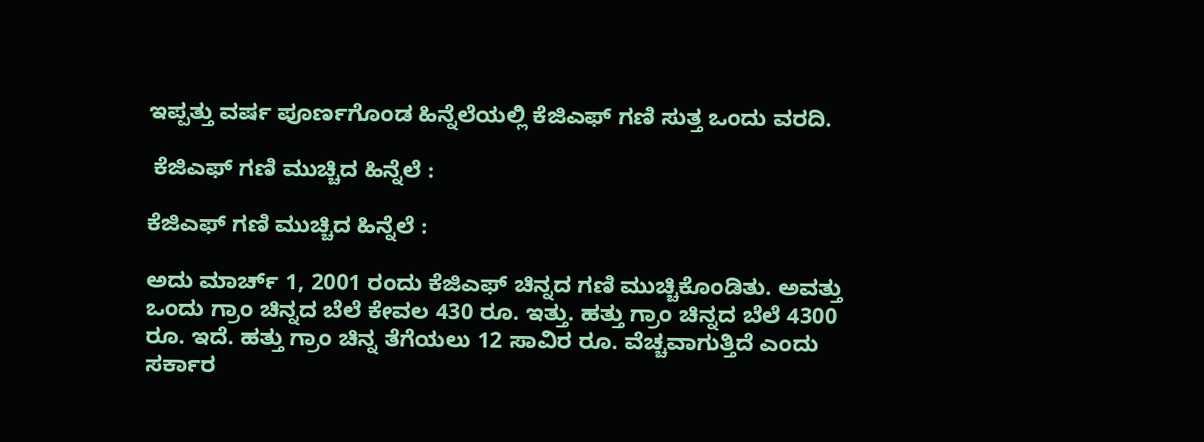ಇಪ್ಪತ್ತು ವರ್ಷ ಪೂರ್ಣಗೊಂಡ ಹಿನ್ನೆಲೆಯಲ್ಲಿ ಕೆಜಿಎಫ್ ಗಣಿ ಸುತ್ತ ಒಂದು ವರದಿ.

 ಕೆಜಿಎಫ್ ಗಣಿ ಮುಚ್ಚಿದ ಹಿನ್ನೆಲೆ :

ಕೆಜಿಎಫ್ ಗಣಿ ಮುಚ್ಚಿದ ಹಿನ್ನೆಲೆ :

ಅದು ಮಾರ್ಚ್ 1, 2001 ರಂದು ಕೆಜಿಎಫ್ ಚಿನ್ನದ ಗಣಿ ಮುಚ್ಚಿಕೊಂಡಿತು. ಅವತ್ತು ಒಂದು ಗ್ರಾಂ ಚಿನ್ನದ ಬೆಲೆ ಕೇವಲ 430 ರೂ. ಇತ್ತು. ಹತ್ತು ಗ್ರಾಂ ಚಿನ್ನದ ಬೆಲೆ 4300 ರೂ. ಇದೆ. ಹತ್ತು ಗ್ರಾಂ ಚಿನ್ನ ತೆಗೆಯಲು 12 ಸಾವಿರ ರೂ. ವೆಚ್ಚವಾಗುತ್ತಿದೆ ಎಂದು ಸರ್ಕಾರ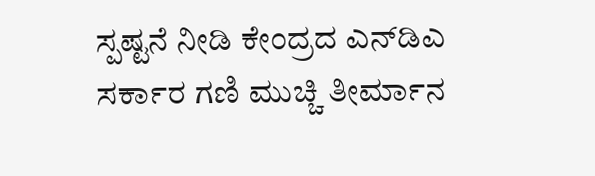ಸ್ಪಷ್ಟನೆ ನೀಡಿ ಕೇಂದ್ರದ ಎನ್‌ಡಿಎ ಸರ್ಕಾರ ಗಣಿ ಮುಚ್ಚಿ ತೀರ್ಮಾನ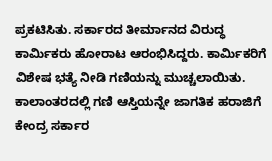ಪ್ರಕಟಿಸಿತು. ಸರ್ಕಾರದ ತೀರ್ಮಾನದ ವಿರುದ್ಧ ಕಾರ್ಮಿಕರು ಹೋರಾಟ ಆರಂಭಿಸಿದ್ದರು. ಕಾರ್ಮಿಕರಿಗೆ ವಿಶೇಷ ಭತ್ಯೆ ನೀಡಿ ಗಣಿಯನ್ನು ಮುಚ್ಚಲಾಯಿತು. ಕಾಲಾಂತರದಲ್ಲಿ ಗಣಿ ಆಸ್ತಿಯನ್ನೇ ಜಾಗತಿಕ ಹರಾಜಿಗೆ ಕೇಂದ್ರ ಸರ್ಕಾರ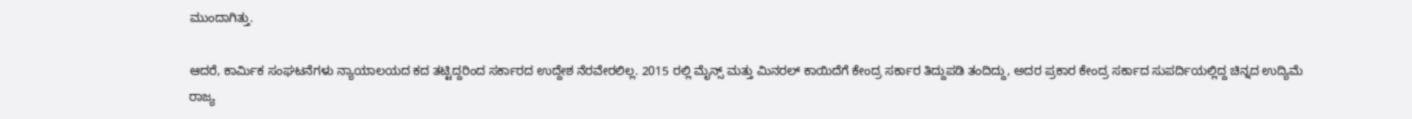ಮುಂದಾಗಿತ್ತು.

ಆದರೆ, ಕಾರ್ಮಿಕ ಸಂಘಟನೆಗಳು ನ್ಯಾಯಾಲಯದ ಕದ ತಟ್ಟಿದ್ದರಿಂದ ಸರ್ಕಾರದ ಉದ್ದೇಶ ನೆರವೇರಲಿಲ್ಲ. 2015 ರಲ್ಲಿ ಮೈನ್ಸ್ ಮತ್ತು ಮಿನರಲ್ ಕಾಯಿದೆಗೆ ಕೇಂದ್ರ ಸರ್ಕಾರ ತಿದ್ದುಪಡಿ ತಂದಿದ್ದು, ಅದರ ಪ್ರಕಾರ ಕೇಂದ್ರ ಸರ್ಕಾದ ಸುಪರ್ದಿಯಲ್ಲಿದ್ದ ಚಿನ್ನದ ಉದ್ಯಿಮೆ ರಾಜ್ಯ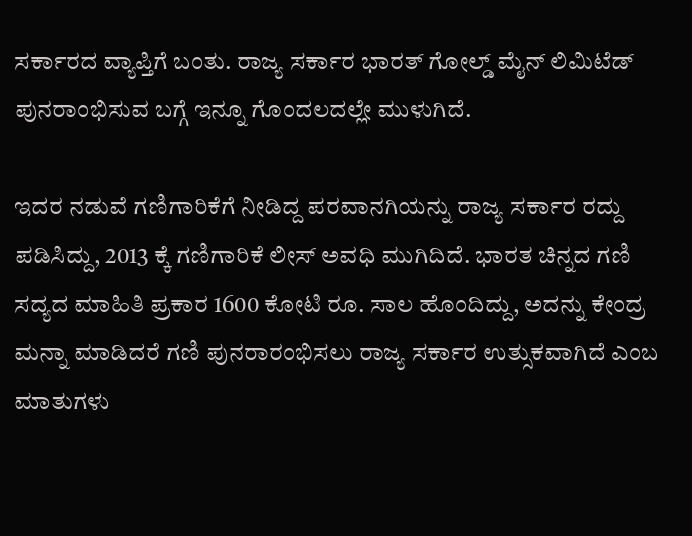ಸರ್ಕಾರದ ವ್ಯಾಪ್ತಿಗೆ ಬಂತು. ರಾಜ್ಯ ಸರ್ಕಾರ ಭಾರತ್ ಗೋಲ್ಡ್ ಮೈನ್ ಲಿಮಿಟೆಡ್ ಪುನರಾಂಭಿಸುವ ಬಗ್ಗೆ ಇನ್ನೂ ಗೊಂದಲದಲ್ಲೇ ಮುಳುಗಿದೆ.

ಇದರ ನಡುವೆ ಗಣಿಗಾರಿಕೆಗೆ ನೀಡಿದ್ದ ಪರವಾನಗಿಯನ್ನು ರಾಜ್ಯ ಸರ್ಕಾರ ರದ್ದು ಪಡಿಸಿದ್ದು, 2013 ಕ್ಕೆ ಗಣಿಗಾರಿಕೆ ಲೀಸ್ ಅವಧಿ ಮುಗಿದಿದೆ. ಭಾರತ ಚಿನ್ನದ ಗಣಿ ಸದ್ಯದ ಮಾಹಿತಿ ಪ್ರಕಾರ 1600 ಕೋಟಿ ರೂ. ಸಾಲ ಹೊಂದಿದ್ದು, ಅದನ್ನು ಕೇಂದ್ರ ಮನ್ನಾ ಮಾಡಿದರೆ ಗಣಿ ಪುನರಾರಂಭಿಸಲು ರಾಜ್ಯ ಸರ್ಕಾರ ಉತ್ಸುಕವಾಗಿದೆ ಎಂಬ ಮಾತುಗಳು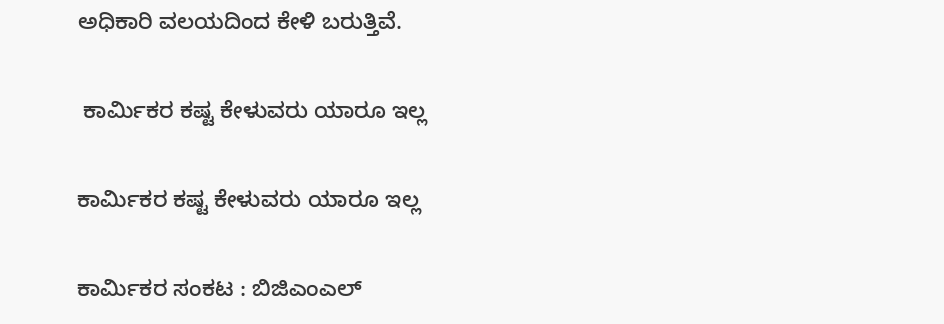ಅಧಿಕಾರಿ ವಲಯದಿಂದ ಕೇಳಿ ಬರುತ್ತಿವೆ.

 ಕಾರ್ಮಿಕರ ಕಷ್ಟ ಕೇಳುವರು ಯಾರೂ ಇಲ್ಲ

ಕಾರ್ಮಿಕರ ಕಷ್ಟ ಕೇಳುವರು ಯಾರೂ ಇಲ್ಲ

ಕಾರ್ಮಿಕರ ಸಂಕಟ : ಬಿಜಿಎಂಎಲ್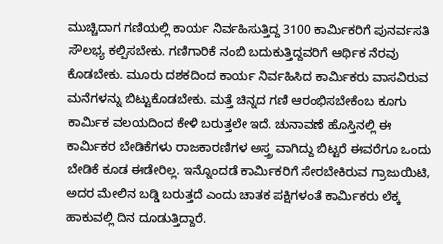ಮುಚ್ಚಿದಾಗ ಗಣಿಯಲ್ಲಿ ಕಾರ್ಯ ನಿರ್ವಹಿಸುತ್ತಿದ್ದ 3100 ಕಾರ್ಮಿಕರಿಗೆ ಪುನರ್ವಸತಿ ಸೌಲಭ್ಯ ಕಲ್ಪಿಸಬೇಕು. ಗಣಿಗಾರಿಕೆ ನಂಬಿ ಬದುಕುತ್ತಿದ್ದವರಿಗೆ ಆರ್ಥಿಕ ನೆರವು ಕೊಡಬೇಕು. ಮೂರು ದಶಕದಿಂದ ಕಾರ್ಯ ನಿರ್ವಹಿಸಿದ ಕಾರ್ಮಿಕರು ವಾಸವಿರುವ ಮನೆಗಳನ್ನು ಬಿಟ್ಟುಕೊಡಬೇಕು. ಮತ್ತೆ ಚಿನ್ನದ ಗಣಿ ಆರಂಭಿಸಬೇಕೆಂಬ ಕೂಗು ಕಾರ್ಮಿಕ ವಲಯದಿಂದ ಕೇಳಿ ಬರುತ್ತಲೇ ಇದೆ. ಚುನಾವಣೆ ಹೊಸ್ತಿನಲ್ಲಿ ಈ ಕಾರ್ಮಿಕರ ಬೇಡಿಕೆಗಳು ರಾಜಕಾರಣಿಗಳ ಅಸ್ತ್ರ ವಾಗಿದ್ದು ಬಿಟ್ಟರೆ ಈವರೆಗೂ ಒಂದು ಬೇಡಿಕೆ ಕೂಡ ಈಡೇರಿಲ್ಲ. ಇನ್ನೊಂದಡೆ ಕಾರ್ಮಿಕರಿಗೆ ಸೇರಬೇಕಿರುವ ಗ್ರಾಜುಯಿಟಿ, ಅದರ ಮೇಲಿನ ಬಡ್ಡಿ ಬರುತ್ತದೆ ಎಂದು ಚಾತಕ ಪಕ್ಷಿಗಳಂತೆ ಕಾರ್ಮಿಕರು ಲೆಕ್ಕ ಹಾಕುವಲ್ಲಿ ದಿನ ದೂಡುತ್ತಿದ್ದಾರೆ.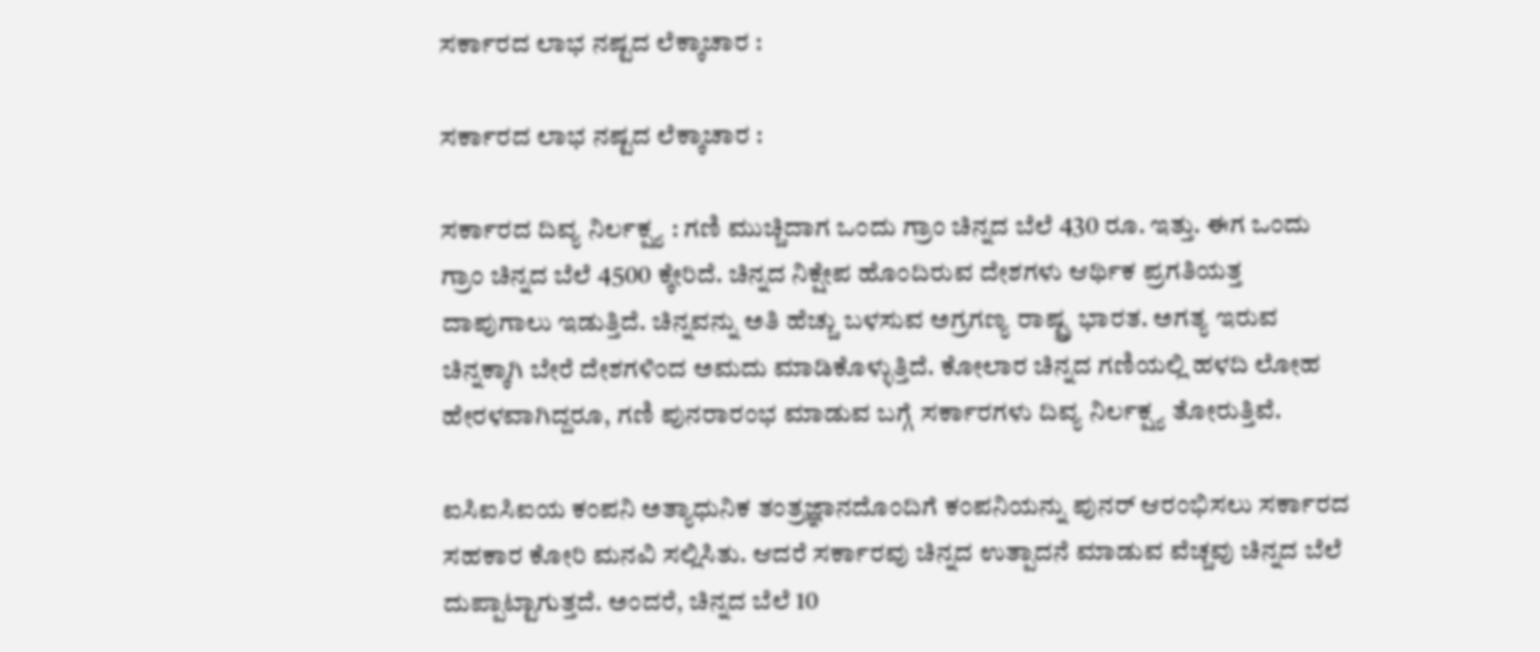ಸರ್ಕಾರದ ಲಾಭ ನಷ್ಟದ ಲೆಕ್ಕಾಚಾರ :

ಸರ್ಕಾರದ ಲಾಭ ನಷ್ಟದ ಲೆಕ್ಕಾಚಾರ :

ಸರ್ಕಾರದ ದಿವ್ಯ ನಿರ್ಲಕ್ಷ್ಯ : ಗಣಿ ಮುಚ್ಚಿದಾಗ ಒಂದು ಗ್ರಾಂ ಚಿನ್ನದ ಬೆಲೆ 430 ರೂ. ಇತ್ತು. ಈಗ ಒಂದು ಗ್ರಾಂ ಚಿನ್ನದ ಬೆಲೆ 4500 ಕ್ಕೇರಿದೆ. ಚಿನ್ನದ ನಿಕ್ಷೇಪ ಹೊಂದಿರುವ ದೇಶಗಳು ಆರ್ಥಿಕ ಪ್ರಗತಿಯತ್ತ ದಾಪುಗಾಲು ಇಡುತ್ತಿದೆ. ಚಿನ್ನವನ್ನು ಅತಿ ಹೆಚ್ಚು ಬಳಸುವ ಅಗ್ರಗಣ್ಯ ರಾಷ್ಟ್ರ ಭಾರತ. ಅಗತ್ಯ ಇರುವ ಚಿನ್ನಕ್ಕಾಗಿ ಬೇರೆ ದೇಶಗಳಿಂದ ಅಮದು ಮಾಡಿಕೊಳ್ಳುತ್ತಿದೆ. ಕೋಲಾರ ಚಿನ್ನದ ಗಣಿಯಲ್ಲಿ ಹಳದಿ ಲೋಹ ಹೇರಳವಾಗಿದ್ದರೂ, ಗಣಿ ಪುನರಾರಂಭ ಮಾಡುವ ಬಗ್ಗೆ ಸರ್ಕಾರಗಳು ದಿವ್ಯ ನಿರ್ಲಕ್ಷ್ಯ ತೋರುತ್ತಿವೆ.

ಐಸಿಐಸಿಐಯ ಕಂಪನಿ ಅತ್ಯಾಧುನಿಕ ತಂತ್ರಜ್ಞಾನದೊಂದಿಗೆ ಕಂಪನಿಯನ್ನು ಪುನರ್‌ ಆರಂಭಿಸಲು ಸರ್ಕಾರದ ಸಹಕಾರ ಕೋರಿ ಮನವಿ ಸಲ್ಲಿಸಿತು. ಆದರೆ ಸರ್ಕಾರವು ಚಿನ್ನದ ಉತ್ಪಾದನೆ ಮಾಡುವ ವೆಚ್ಚವು ಚಿನ್ನದ ಬೆಲೆ ದುಪ್ಪಾಟ್ಟಾಗುತ್ತದೆ. ಅಂದರೆ, ಚಿನ್ನದ ಬೆಲೆ 10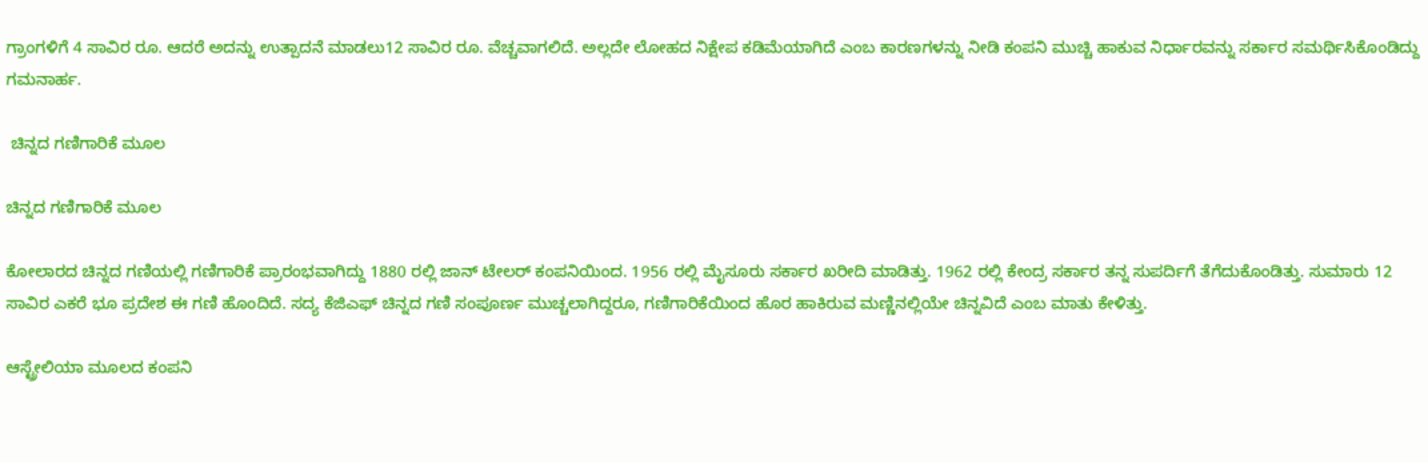ಗ್ರಾಂಗಳಿಗೆ 4 ಸಾವಿರ ರೂ. ಆದರೆ ಅದನ್ನು ಉತ್ಪಾದನೆ ಮಾಡಲು12 ಸಾವಿರ ರೂ. ವೆಚ್ಚವಾಗಲಿದೆ. ಅಲ್ಲದೇ ಲೋಹದ ನಿಕ್ಷೇಪ ಕಡಿಮೆಯಾಗಿದೆ ಎಂಬ ಕಾರಣಗಳನ್ನು ನೀಡಿ ಕಂಪನಿ ಮುಚ್ಚಿ ಹಾಕುವ ನಿರ್ಧಾರವನ್ನು ಸರ್ಕಾರ ಸಮರ್ಥಿಸಿಕೊಂಡಿದ್ದು ಗಮನಾರ್ಹ.

 ಚಿನ್ನದ ಗಣಿಗಾರಿಕೆ ಮೂಲ

ಚಿನ್ನದ ಗಣಿಗಾರಿಕೆ ಮೂಲ

ಕೋಲಾರದ ಚಿನ್ನದ ಗಣಿಯಲ್ಲಿ ಗಣಿಗಾರಿಕೆ ಪ್ರಾರಂಭವಾಗಿದ್ದು 1880 ರಲ್ಲಿ ಜಾನ್ ಟೇಲರ್ ಕಂಪನಿಯಿಂದ. 1956 ರಲ್ಲಿ ಮೈಸೂರು ಸರ್ಕಾರ ಖರೀದಿ ಮಾಡಿತ್ತು. 1962 ರಲ್ಲಿ ಕೇಂದ್ರ ಸರ್ಕಾರ ತನ್ನ ಸುಪರ್ದಿಗೆ ತೆಗೆದುಕೊಂಡಿತ್ತು. ಸುಮಾರು 12 ಸಾವಿರ ಎಕರೆ ಭೂ ಪ್ರದೇಶ ಈ ಗಣಿ ಹೊಂದಿದೆ. ಸದ್ಯ ಕೆಜಿಎಫ್ ಚಿನ್ನದ ಗಣಿ ಸಂಪೂರ್ಣ ಮುಚ್ಚಲಾಗಿದ್ದರೂ, ಗಣಿಗಾರಿಕೆಯಿಂದ ಹೊರ ಹಾಕಿರುವ ಮಣ್ಣಿನಲ್ಲಿಯೇ ಚಿನ್ನವಿದೆ ಎಂಬ ಮಾತು ಕೇಳಿತ್ತು.

ಆಸ್ಟ್ರೇಲಿಯಾ ಮೂಲದ ಕಂಪನಿ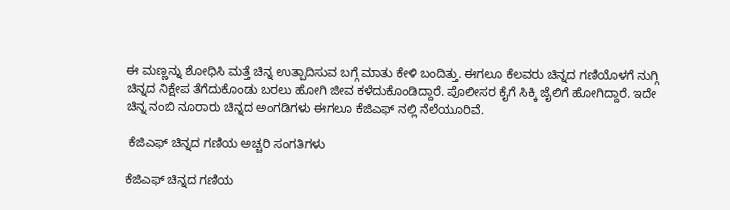ಈ ಮಣ್ಣನ್ನು ಶೋಧಿಸಿ ಮತ್ತೆ ಚಿನ್ನ ಉತ್ಪಾದಿಸುವ ಬಗ್ಗೆ ಮಾತು ಕೇಳಿ ಬಂದಿತ್ತು. ಈಗಲೂ ಕೆಲವರು ಚಿನ್ನದ ಗಣಿಯೊಳಗೆ ನುಗ್ಗಿ ಚಿನ್ನದ ನಿಕ್ಷೇಪ ತೆಗೆದುಕೊಂಡು ಬರಲು ಹೋಗಿ ಜೀವ ಕಳೆದುಕೊಂಡಿದ್ದಾರೆ. ಪೊಲೀಸರ ಕೈಗೆ ಸಿಕ್ಕಿ ಜೈಲಿಗೆ ಹೋಗಿದ್ದಾರೆ. ಇದೇ ಚಿನ್ನ ನಂಬಿ ನೂರಾರು ಚಿನ್ನದ ಅಂಗಡಿಗಳು ಈಗಲೂ ಕೆಜಿಎಫ್ ನಲ್ಲಿ ನೆಲೆಯೂರಿವೆ.

 ಕೆಜಿಎಫ್ ಚಿನ್ನದ ಗಣಿಯ ಅಚ್ಚರಿ ಸಂಗತಿಗಳು

ಕೆಜಿಎಫ್ ಚಿನ್ನದ ಗಣಿಯ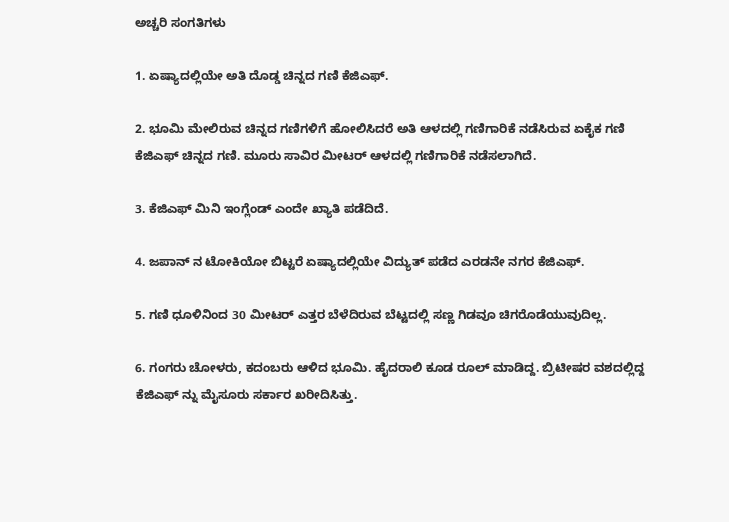ಅಚ್ಚರಿ ಸಂಗತಿಗಳು

1. ಏಷ್ಯಾದಲ್ಲಿಯೇ ಅತಿ ದೊಡ್ಡ ಚಿನ್ನದ ಗಣಿ ಕೆಜಿಎಫ್.

2. ಭೂಮಿ ಮೇಲಿರುವ ಚಿನ್ನದ ಗಣಿಗಳಿಗೆ ಹೋಲಿಸಿದರೆ ಅತಿ ಆಳದಲ್ಲಿ ಗಣಿಗಾರಿಕೆ ನಡೆಸಿರುವ ಏಕೈಕ ಗಣಿ ಕೆಜಿಎಫ್ ಚಿನ್ನದ ಗಣಿ. ಮೂರು ಸಾವಿರ ಮೀಟರ್ ಆಳದಲ್ಲಿ ಗಣಿಗಾರಿಕೆ ನಡೆಸಲಾಗಿದೆ.

3. ಕೆಜಿಎಫ್ ಮಿನಿ ಇಂಗ್ಲೆಂಡ್ ಎಂದೇ ಖ್ಯಾತಿ ಪಡೆದಿದೆ.

4. ಜಪಾನ್ ನ ಟೋಕಿಯೋ ಬಿಟ್ಟರೆ ಏಷ್ಯಾದಲ್ಲಿಯೇ ವಿದ್ಯುತ್ ಪಡೆದ ಎರಡನೇ ನಗರ ಕೆಜಿಎಫ್.

5. ಗಣಿ ಧೂಳಿನಿಂದ 30 ಮೀಟರ್ ಎತ್ತರ ಬೆಳೆದಿರುವ ಬೆಟ್ಟದಲ್ಲಿ ಸಣ್ಣ ಗಿಡವೂ ಚಿಗರೊಡೆಯುವುದಿಲ್ಲ.

6. ಗಂಗರು ಚೋಳರು, ಕದಂಬರು ಆಳಿದ ಭೂಮಿ. ಹೈದರಾಲಿ ಕೂಡ ರೂಲ್ ಮಾಡಿದ್ದ. ಬ್ರಿಟೀಷರ ವಶದಲ್ಲಿದ್ದ ಕೆಜಿಎಫ್ ನ್ನು ಮೈಸೂರು ಸರ್ಕಾರ ಖರೀದಿಸಿತ್ತು.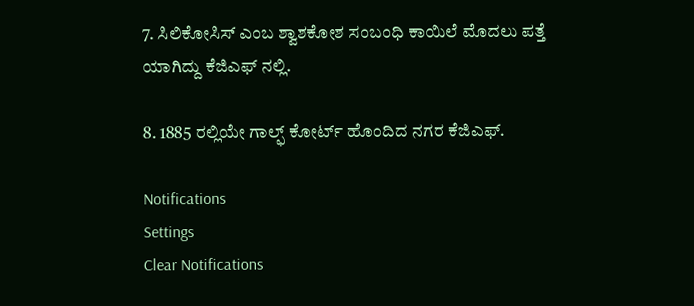7. ಸಿಲಿಕೋಸಿಸ್ ಎಂಬ ಶ್ವಾಶಕೋಶ ಸಂಬಂಧಿ ಕಾಯಿಲೆ ಮೊದಲು ಪತ್ತೆ ಯಾಗಿದ್ದು ಕೆಜಿಎಫ್ ನಲ್ಲಿ.

8. 1885 ರಲ್ಲಿಯೇ ಗಾಲ್ಫ್ ಕೋರ್ಟ್ ಹೊಂದಿದ ನಗರ ಕೆಜಿಎಫ್.

Notifications
Settings
Clear Notifications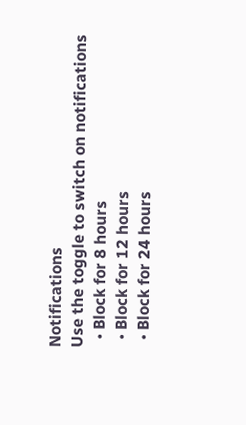Notifications
Use the toggle to switch on notifications
  • Block for 8 hours
  • Block for 12 hours
  • Block for 24 hours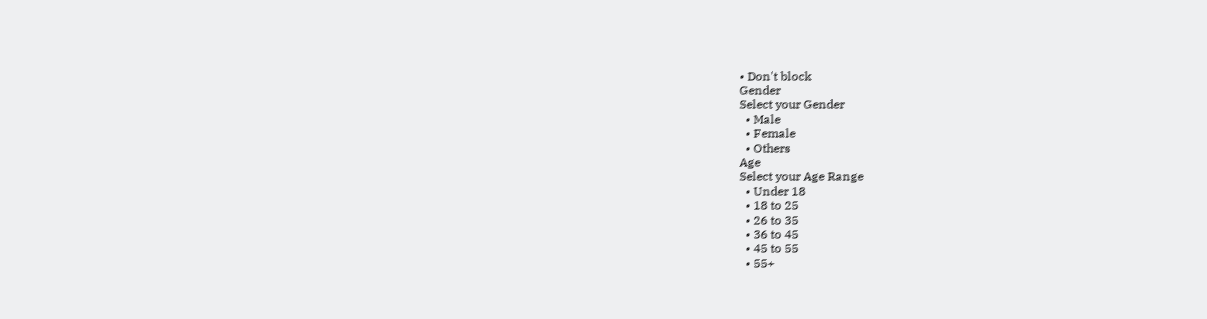• Don't block
Gender
Select your Gender
  • Male
  • Female
  • Others
Age
Select your Age Range
  • Under 18
  • 18 to 25
  • 26 to 35
  • 36 to 45
  • 45 to 55
  • 55+